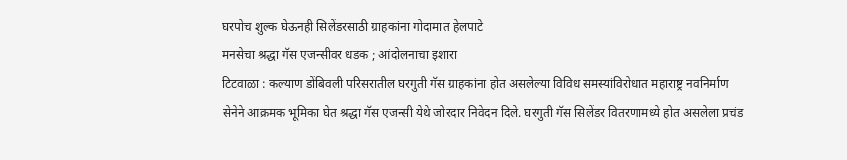घरपोच शुल्क घेऊनही सिलेंडरसाठी ग्राहकांना गोदामात हेलपाटे
मनसेचा श्रद्धा गॅस एजन्सीवर धडक ; आंदोलनाचा इशारा
टिटवाळा : कल्याण डोंबिवली परिसरातील घरगुती गॅस ग्राहकांना होत असलेल्या विविध समस्यांविरोधात महाराष्ट्र नवनिर्माण सेनेने आक्रमक भूमिका घेत श्रद्धा गॅस एजन्सी येथे जोरदार निवेदन दिले. घरगुती गॅस सिलेंडर वितरणामध्ये होत असलेला प्रचंड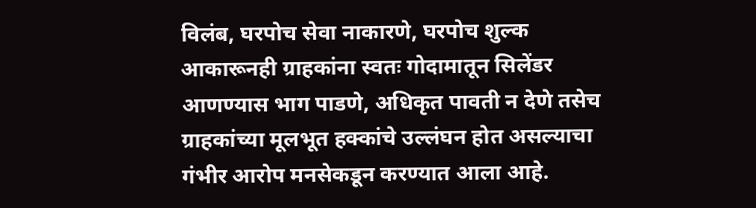विलंब, घरपोच सेवा नाकारणे, घरपोच शुल्क आकारूनही ग्राहकांना स्वतः गोदामातून सिलेंडर आणण्यास भाग पाडणे, अधिकृत पावती न देणे तसेच ग्राहकांच्या मूलभूत हक्कांचे उल्लंघन होत असल्याचा गंभीर आरोप मनसेकडून करण्यात आला आहे.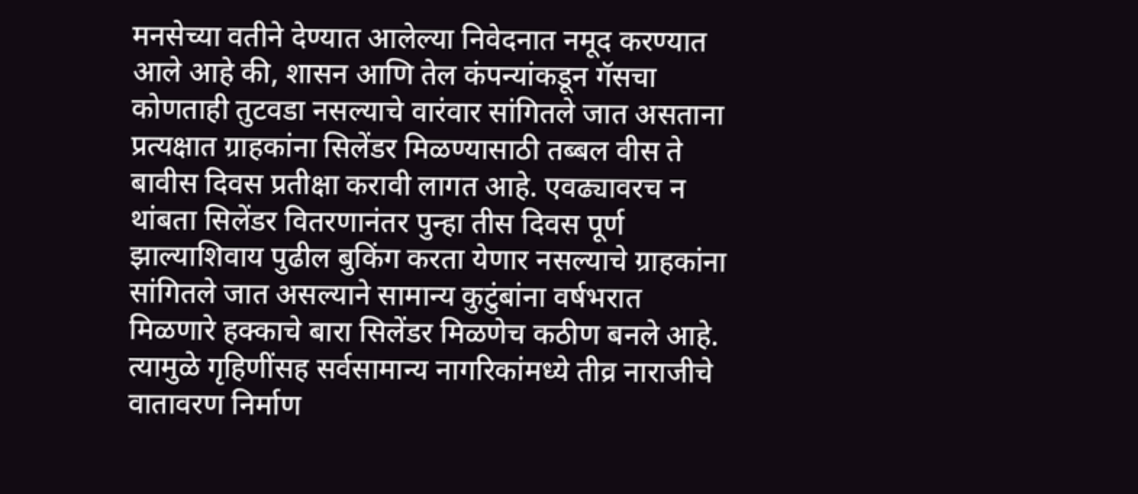मनसेच्या वतीने देण्यात आलेल्या निवेदनात नमूद करण्यात आले आहे की, शासन आणि तेल कंपन्यांकडून गॅसचा कोणताही तुटवडा नसल्याचे वारंवार सांगितले जात असताना प्रत्यक्षात ग्राहकांना सिलेंडर मिळण्यासाठी तब्बल वीस ते बावीस दिवस प्रतीक्षा करावी लागत आहे. एवढ्यावरच न थांबता सिलेंडर वितरणानंतर पुन्हा तीस दिवस पूर्ण झाल्याशिवाय पुढील बुकिंग करता येणार नसल्याचे ग्राहकांना सांगितले जात असल्याने सामान्य कुटुंबांना वर्षभरात मिळणारे हक्काचे बारा सिलेंडर मिळणेच कठीण बनले आहे. त्यामुळे गृहिणींसह सर्वसामान्य नागरिकांमध्ये तीव्र नाराजीचे वातावरण निर्माण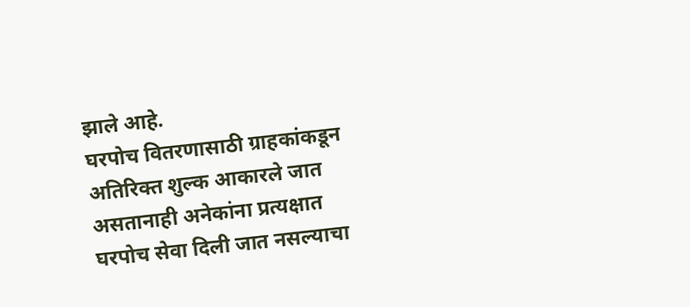झाले आहे.
घरपोच वितरणासाठी ग्राहकांकडून अतिरिक्त शुल्क आकारले जात असतानाही अनेकांना प्रत्यक्षात घरपोच सेवा दिली जात नसल्याचा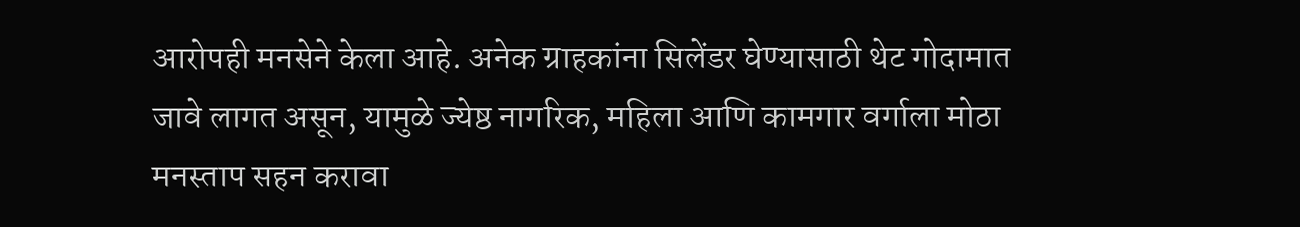आरोपही मनसेने केला आहे. अनेक ग्राहकांना सिलेंडर घेण्यासाठी थेट गोदामात जावे लागत असून, यामुळे ज्येष्ठ नागरिक, महिला आणि कामगार वर्गाला मोठा मनस्ताप सहन करावा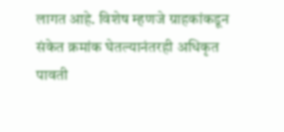लागत आहे. विशेष म्हणजे ग्राहकांकडून संकेत क्रमांक घेतल्यानंतरही अधिकृत पावती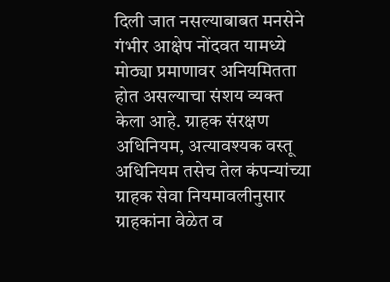दिली जात नसल्याबाबत मनसेने गंभीर आक्षेप नोंदवत यामध्ये मोठ्या प्रमाणावर अनियमितता होत असल्याचा संशय व्यक्त केला आहे. ग्राहक संरक्षण अधिनियम, अत्यावश्यक वस्तू अधिनियम तसेच तेल कंपन्यांच्या ग्राहक सेवा नियमावलीनुसार ग्राहकांना वेळेत व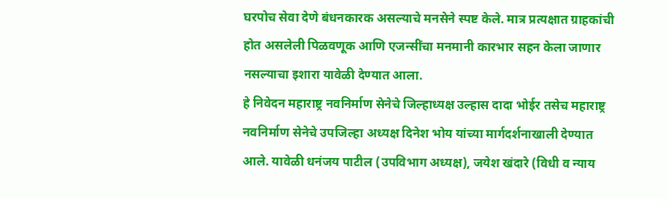घरपोच सेवा देणे बंधनकारक असल्याचे मनसेने स्पष्ट केले. मात्र प्रत्यक्षात ग्राहकांची होत असलेली पिळवणूक आणि एजन्सींचा मनमानी कारभार सहन केला जाणार नसल्याचा इशारा यावेळी देण्यात आला.
हे निवेदन महाराष्ट्र नवनिर्माण सेनेचे जिल्हाध्यक्ष उल्हास दादा भोईर तसेच महाराष्ट्र नवनिर्माण सेनेचे उपजिल्हा अध्यक्ष दिनेश भोय यांच्या मार्गदर्शनाखाली देण्यात आले. यावेळी धनंजय पाटील (उपविभाग अध्यक्ष), जयेश खंदारे (विधी व न्याय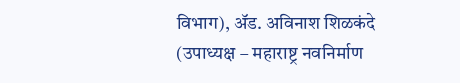विभाग), ॲड. अविनाश शिळकंदे (उपाध्यक्ष – महाराष्ट्र नवनिर्माण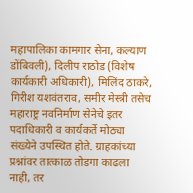महापालिका कामगार सेना, कल्याण डोंबिवली), दिलीप राठोड (विशेष कार्यकारी अधिकारी), मिलिंद ठाकरे, गिरीश यशवंतराव, समीर मेस्त्री तसेच महाराष्ट्र नवनिर्माण सेनेचे इतर पदाधिकारी व कार्यकर्ते मोठ्या संख्येने उपस्थित होते. ग्राहकांच्या प्रश्नांवर तात्काळ तोडगा काढला नाही, तर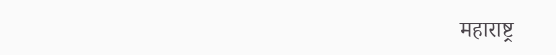महाराष्ट्र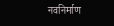नवनिर्माण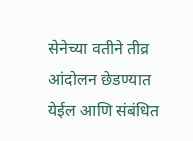सेनेच्या वतीने तीव्र आंदोलन छेडण्यात येईल आणि संबंधित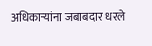अधिकाऱ्यांना जबाबदार धरले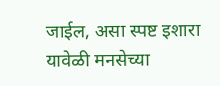जाईल, असा स्पष्ट इशारा यावेळी मनसेच्या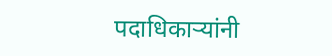पदाधिकाऱ्यांनी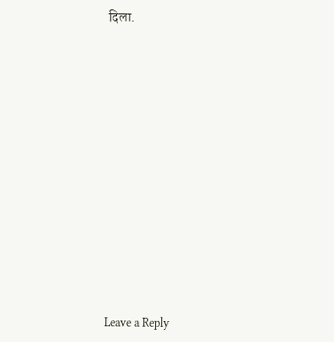दिला.













Leave a Reply